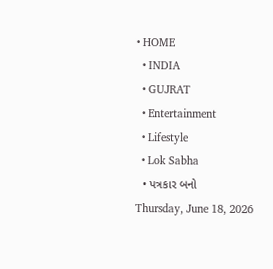• HOME
  • INDIA
  • GUJRAT
  • Entertainment
  • Lifestyle
  • Lok Sabha
  • પત્રકાર બનો
Thursday, June 18, 2026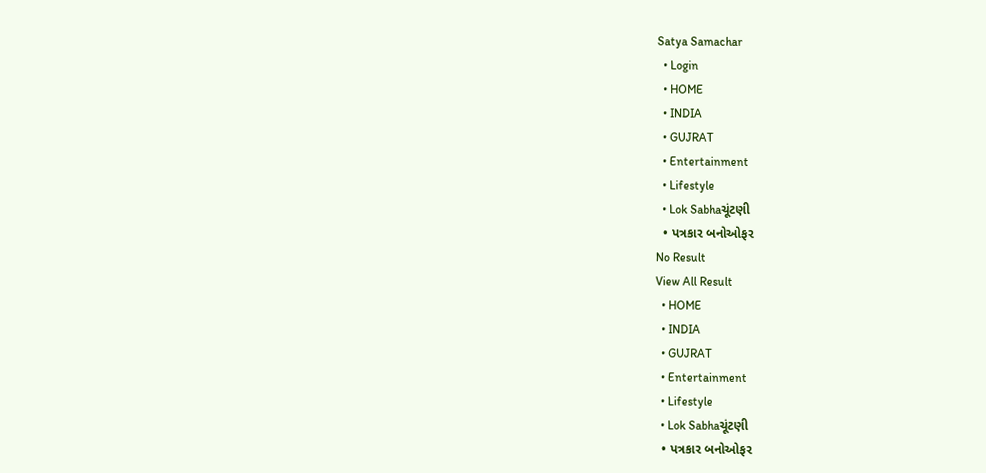Satya Samachar
  • Login
  • HOME
  • INDIA
  • GUJRAT
  • Entertainment
  • Lifestyle
  • Lok Sabhaચૂંટણી
  • પત્રકાર બનોઓફર
No Result
View All Result
  • HOME
  • INDIA
  • GUJRAT
  • Entertainment
  • Lifestyle
  • Lok Sabhaચૂંટણી
  • પત્રકાર બનોઓફર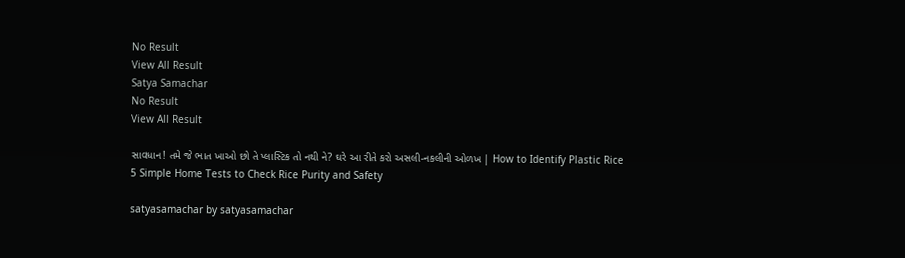No Result
View All Result
Satya Samachar
No Result
View All Result

સાવધાન! તમે જે ભાત ખાઓ છો તે પ્લાસ્ટિક તો નથી ને? ઘરે આ રીતે કરો અસલી-નકલીની ઓળખ | How to Identify Plastic Rice 5 Simple Home Tests to Check Rice Purity and Safety

satyasamachar by satyasamachar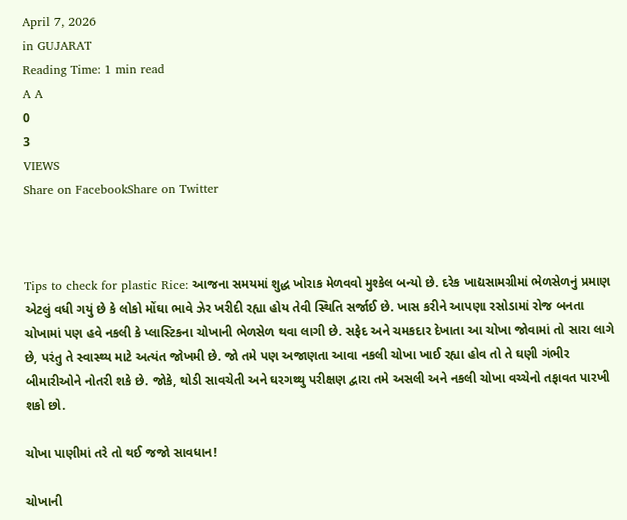April 7, 2026
in GUJARAT
Reading Time: 1 min read
A A
0
3
VIEWS
Share on FacebookShare on Twitter



Tips to check for plastic Rice: આજના સમયમાં શુદ્ધ ખોરાક મેળવવો મુશ્કેલ બન્યો છે. દરેક ખાદ્યસામગ્રીમાં ભેળસેળનું પ્રમાણ એટલું વધી ગયું છે કે લોકો મોંઘા ભાવે ઝેર ખરીદી રહ્યા હોય તેવી સ્થિતિ સર્જાઈ છે. ખાસ કરીને આપણા રસોડામાં રોજ બનતા ચોખામાં પણ હવે નકલી કે પ્લાસ્ટિકના ચોખાની ભેળસેળ થવા લાગી છે. સફેદ અને ચમકદાર દેખાતા આ ચોખા જોવામાં તો સારા લાગે છે, પરંતુ તે સ્વાસ્થ્ય માટે અત્યંત જોખમી છે. જો તમે પણ અજાણતા આવા નકલી ચોખા ખાઈ રહ્યા હોવ તો તે ઘણી ગંભીર બીમારીઓને નોતરી શકે છે. જોકે, થોડી સાવચેતી અને ઘરગથ્થુ પરીક્ષણ દ્વારા તમે અસલી અને નકલી ચોખા વચ્ચેનો તફાવત પારખી શકો છો.

ચોખા પાણીમાં તરે તો થઈ જજો સાવધાન!

ચોખાની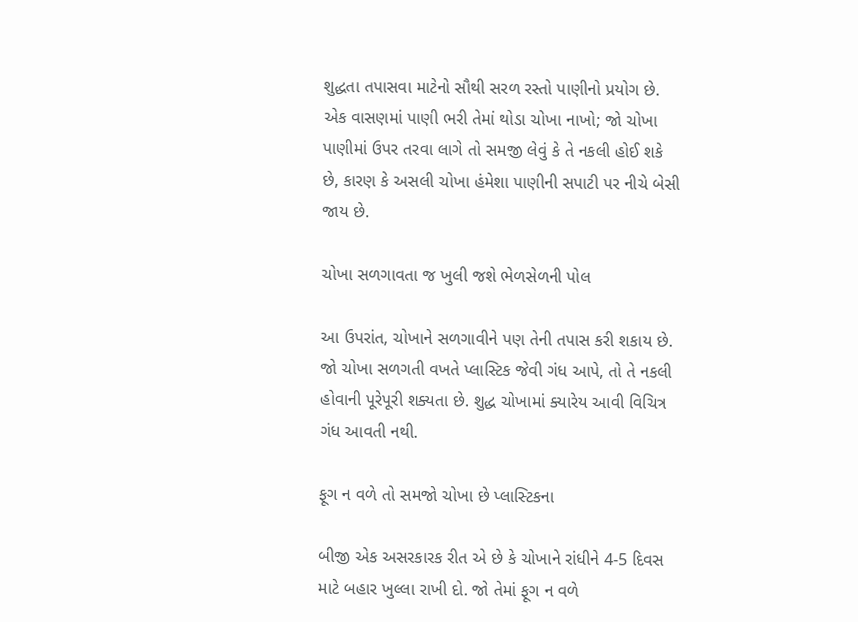શુદ્ધતા તપાસવા માટેનો સૌથી સરળ રસ્તો પાણીનો પ્રયોગ છે. એક વાસણમાં પાણી ભરી તેમાં થોડા ચોખા નાખો; જો ચોખા પાણીમાં ઉપર તરવા લાગે તો સમજી લેવું કે તે નકલી હોઈ શકે છે, કારણ કે અસલી ચોખા હંમેશા પાણીની સપાટી પર નીચે બેસી જાય છે.

ચોખા સળગાવતા જ ખુલી જશે ભેળસેળની પોલ

આ ઉપરાંત, ચોખાને સળગાવીને પણ તેની તપાસ કરી શકાય છે. જો ચોખા સળગતી વખતે પ્લાસ્ટિક જેવી ગંધ આપે, તો તે નકલી હોવાની પૂરેપૂરી શક્યતા છે. શુદ્ધ ચોખામાં ક્યારેય આવી વિચિત્ર ગંધ આવતી નથી.

ફૂગ ન વળે તો સમજો ચોખા છે પ્લાસ્ટિકના

બીજી એક અસરકારક રીત એ છે કે ચોખાને રાંધીને 4-5 દિવસ માટે બહાર ખુલ્લા રાખી દો. જો તેમાં ફૂગ ન વળે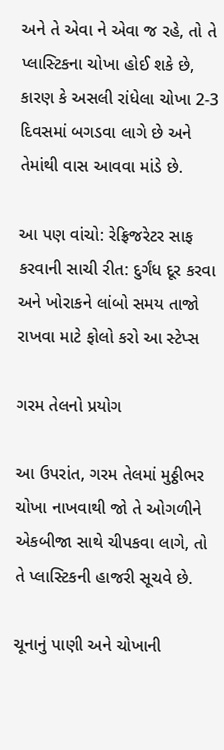અને તે એવા ને એવા જ રહે, તો તે પ્લાસ્ટિકના ચોખા હોઈ શકે છે, કારણ કે અસલી રાંધેલા ચોખા 2-3 દિવસમાં બગડવા લાગે છે અને તેમાંથી વાસ આવવા માંડે છે.

આ પણ વાંચો: રેફ્રિજરેટર સાફ કરવાની સાચી રીત: દુર્ગંધ દૂર કરવા અને ખોરાકને લાંબો સમય તાજો રાખવા માટે ફોલો કરો આ સ્ટેપ્સ

ગરમ તેલનો પ્રયોગ

આ ઉપરાંત, ગરમ તેલમાં મુઠ્ઠીભર ચોખા નાખવાથી જો તે ઓગળીને એકબીજા સાથે ચીપકવા લાગે, તો તે પ્લાસ્ટિકની હાજરી સૂચવે છે.

ચૂનાનું પાણી અને ચોખાની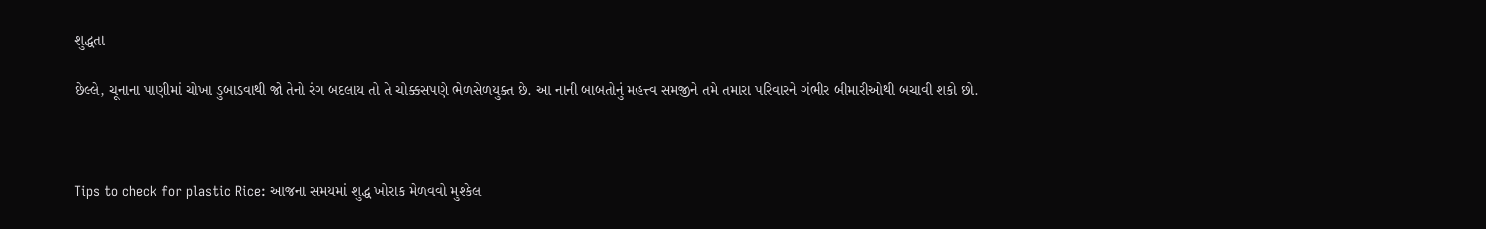શુદ્ધતા

છેલ્લે, ચૂનાના પાણીમાં ચોખા ડુબાડવાથી જો તેનો રંગ બદલાય તો તે ચોક્કસપણે ભેળસેળયુક્ત છે. આ નાની બાબતોનું મહત્ત્વ સમજીને તમે તમારા પરિવારને ગંભીર બીમારીઓથી બચાવી શકો છો.



Tips to check for plastic Rice: આજના સમયમાં શુદ્ધ ખોરાક મેળવવો મુશ્કેલ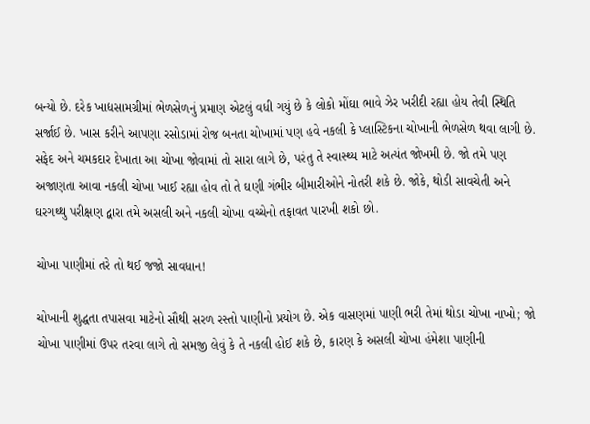બન્યો છે. દરેક ખાદ્યસામગ્રીમાં ભેળસેળનું પ્રમાણ એટલું વધી ગયું છે કે લોકો મોંઘા ભાવે ઝેર ખરીદી રહ્યા હોય તેવી સ્થિતિ સર્જાઈ છે. ખાસ કરીને આપણા રસોડામાં રોજ બનતા ચોખામાં પણ હવે નકલી કે પ્લાસ્ટિકના ચોખાની ભેળસેળ થવા લાગી છે. સફેદ અને ચમકદાર દેખાતા આ ચોખા જોવામાં તો સારા લાગે છે, પરંતુ તે સ્વાસ્થ્ય માટે અત્યંત જોખમી છે. જો તમે પણ અજાણતા આવા નકલી ચોખા ખાઈ રહ્યા હોવ તો તે ઘણી ગંભીર બીમારીઓને નોતરી શકે છે. જોકે, થોડી સાવચેતી અને ઘરગથ્થુ પરીક્ષણ દ્વારા તમે અસલી અને નકલી ચોખા વચ્ચેનો તફાવત પારખી શકો છો.

ચોખા પાણીમાં તરે તો થઈ જજો સાવધાન!

ચોખાની શુદ્ધતા તપાસવા માટેનો સૌથી સરળ રસ્તો પાણીનો પ્રયોગ છે. એક વાસણમાં પાણી ભરી તેમાં થોડા ચોખા નાખો; જો ચોખા પાણીમાં ઉપર તરવા લાગે તો સમજી લેવું કે તે નકલી હોઈ શકે છે, કારણ કે અસલી ચોખા હંમેશા પાણીની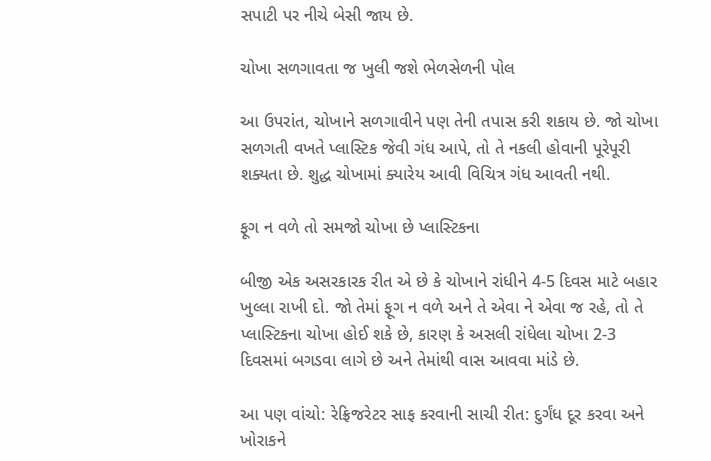સપાટી પર નીચે બેસી જાય છે.

ચોખા સળગાવતા જ ખુલી જશે ભેળસેળની પોલ

આ ઉપરાંત, ચોખાને સળગાવીને પણ તેની તપાસ કરી શકાય છે. જો ચોખા સળગતી વખતે પ્લાસ્ટિક જેવી ગંધ આપે, તો તે નકલી હોવાની પૂરેપૂરી શક્યતા છે. શુદ્ધ ચોખામાં ક્યારેય આવી વિચિત્ર ગંધ આવતી નથી.

ફૂગ ન વળે તો સમજો ચોખા છે પ્લાસ્ટિકના

બીજી એક અસરકારક રીત એ છે કે ચોખાને રાંધીને 4-5 દિવસ માટે બહાર ખુલ્લા રાખી દો. જો તેમાં ફૂગ ન વળે અને તે એવા ને એવા જ રહે, તો તે પ્લાસ્ટિકના ચોખા હોઈ શકે છે, કારણ કે અસલી રાંધેલા ચોખા 2-3 દિવસમાં બગડવા લાગે છે અને તેમાંથી વાસ આવવા માંડે છે.

આ પણ વાંચો: રેફ્રિજરેટર સાફ કરવાની સાચી રીત: દુર્ગંધ દૂર કરવા અને ખોરાકને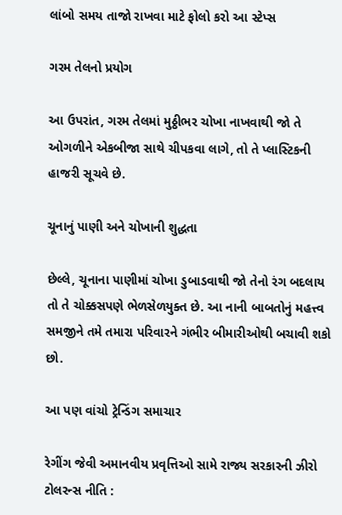લાંબો સમય તાજો રાખવા માટે ફોલો કરો આ સ્ટેપ્સ

ગરમ તેલનો પ્રયોગ

આ ઉપરાંત, ગરમ તેલમાં મુઠ્ઠીભર ચોખા નાખવાથી જો તે ઓગળીને એકબીજા સાથે ચીપકવા લાગે, તો તે પ્લાસ્ટિકની હાજરી સૂચવે છે.

ચૂનાનું પાણી અને ચોખાની શુદ્ધતા

છેલ્લે, ચૂનાના પાણીમાં ચોખા ડુબાડવાથી જો તેનો રંગ બદલાય તો તે ચોક્કસપણે ભેળસેળયુક્ત છે. આ નાની બાબતોનું મહત્ત્વ સમજીને તમે તમારા પરિવારને ગંભીર બીમારીઓથી બચાવી શકો છો.

આ પણ વાંચો ટ્રેન્ડિંગ સમાચાર

રેગીંગ જેવી અમાનવીય પ્રવૃત્તિઓ સામે રાજ્ય સરકારની ઝીરો ટોલરન્સ નીતિ :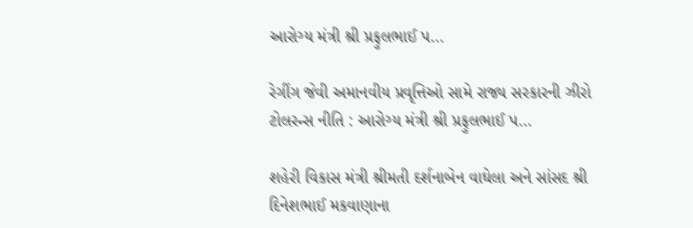આરોગ્ય મંત્રી શ્રી પ્રફુલભાઈ પ…

રેગીંગ જેવી અમાનવીય પ્રવૃત્તિઓ સામે રાજ્ય સરકારની ઝીરો ટોલરન્સ નીતિ : આરોગ્ય મંત્રી શ્રી પ્રફુલભાઈ પ…

શહેરી વિકાસ મંત્રી શ્રીમતી દર્શનાબેન વાઘેલા અને સાંસદ શ્રી દિનેશભાઈ મકવાણાના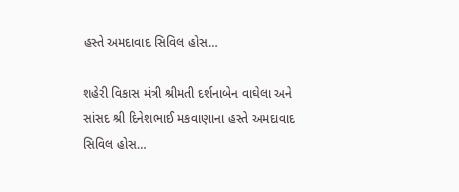હસ્તે અમદાવાદ સિવિલ હોસ…

શહેરી વિકાસ મંત્રી શ્રીમતી દર્શનાબેન વાઘેલા અને સાંસદ શ્રી દિનેશભાઈ મકવાણાના હસ્તે અમદાવાદ સિવિલ હોસ…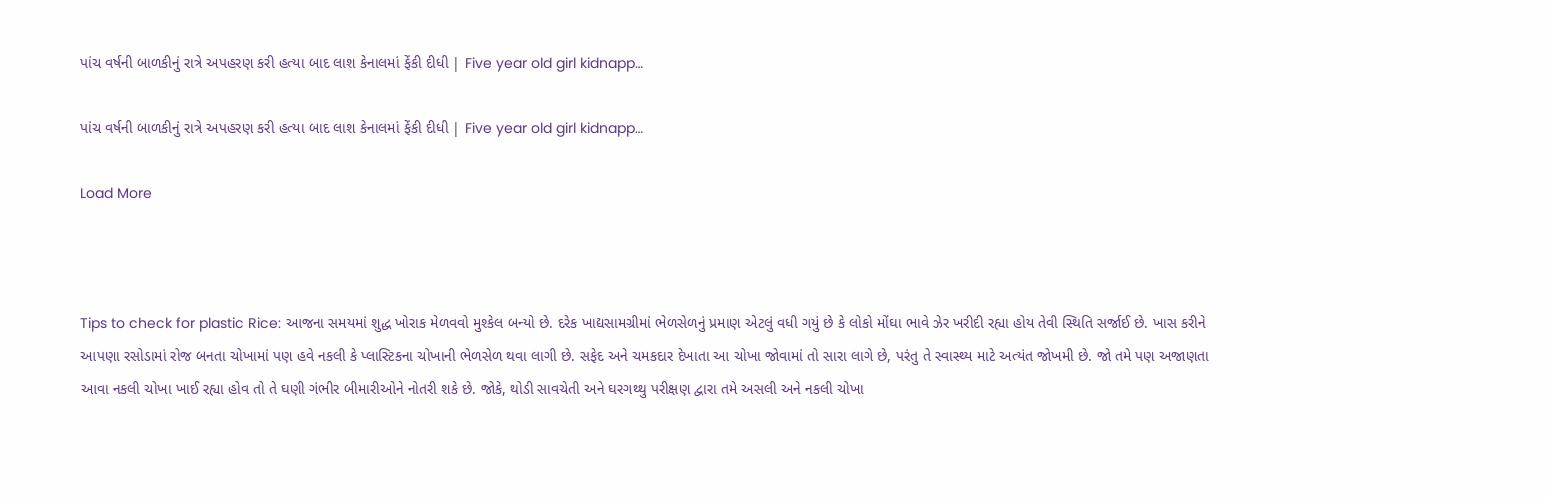પાંચ વર્ષની બાળકીનું રાત્રે અપહરણ કરી હત્યા બાદ લાશ કેનાલમાં ફેંકી દીધી | Five year old girl kidnapp…

પાંચ વર્ષની બાળકીનું રાત્રે અપહરણ કરી હત્યા બાદ લાશ કેનાલમાં ફેંકી દીધી | Five year old girl kidnapp…

Load More



Tips to check for plastic Rice: આજના સમયમાં શુદ્ધ ખોરાક મેળવવો મુશ્કેલ બન્યો છે. દરેક ખાદ્યસામગ્રીમાં ભેળસેળનું પ્રમાણ એટલું વધી ગયું છે કે લોકો મોંઘા ભાવે ઝેર ખરીદી રહ્યા હોય તેવી સ્થિતિ સર્જાઈ છે. ખાસ કરીને આપણા રસોડામાં રોજ બનતા ચોખામાં પણ હવે નકલી કે પ્લાસ્ટિકના ચોખાની ભેળસેળ થવા લાગી છે. સફેદ અને ચમકદાર દેખાતા આ ચોખા જોવામાં તો સારા લાગે છે, પરંતુ તે સ્વાસ્થ્ય માટે અત્યંત જોખમી છે. જો તમે પણ અજાણતા આવા નકલી ચોખા ખાઈ રહ્યા હોવ તો તે ઘણી ગંભીર બીમારીઓને નોતરી શકે છે. જોકે, થોડી સાવચેતી અને ઘરગથ્થુ પરીક્ષણ દ્વારા તમે અસલી અને નકલી ચોખા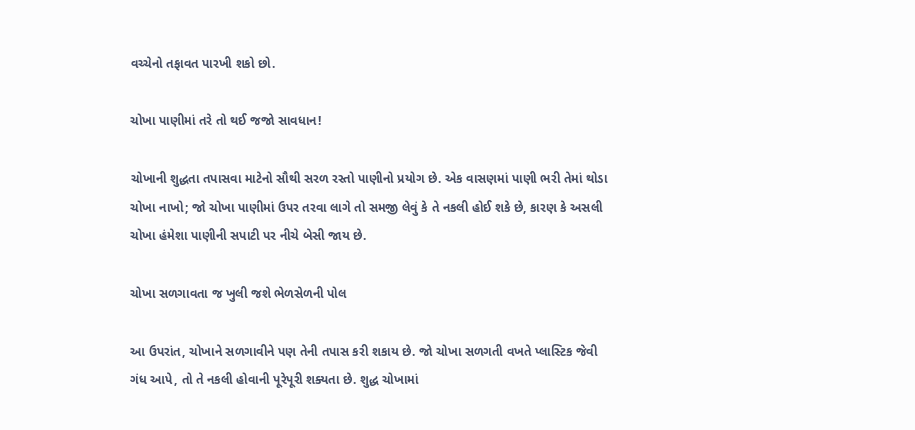વચ્ચેનો તફાવત પારખી શકો છો.

ચોખા પાણીમાં તરે તો થઈ જજો સાવધાન!

ચોખાની શુદ્ધતા તપાસવા માટેનો સૌથી સરળ રસ્તો પાણીનો પ્રયોગ છે. એક વાસણમાં પાણી ભરી તેમાં થોડા ચોખા નાખો; જો ચોખા પાણીમાં ઉપર તરવા લાગે તો સમજી લેવું કે તે નકલી હોઈ શકે છે, કારણ કે અસલી ચોખા હંમેશા પાણીની સપાટી પર નીચે બેસી જાય છે.

ચોખા સળગાવતા જ ખુલી જશે ભેળસેળની પોલ

આ ઉપરાંત, ચોખાને સળગાવીને પણ તેની તપાસ કરી શકાય છે. જો ચોખા સળગતી વખતે પ્લાસ્ટિક જેવી ગંધ આપે, તો તે નકલી હોવાની પૂરેપૂરી શક્યતા છે. શુદ્ધ ચોખામાં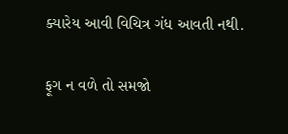ક્યારેય આવી વિચિત્ર ગંધ આવતી નથી.

ફૂગ ન વળે તો સમજો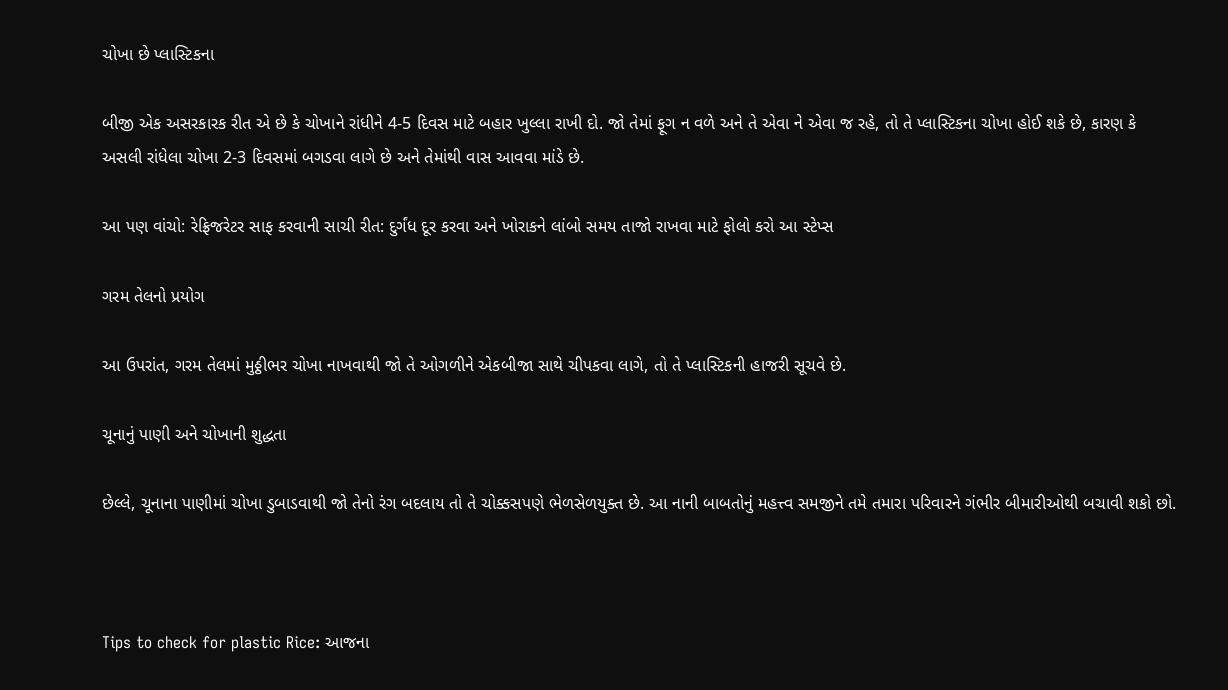ચોખા છે પ્લાસ્ટિકના

બીજી એક અસરકારક રીત એ છે કે ચોખાને રાંધીને 4-5 દિવસ માટે બહાર ખુલ્લા રાખી દો. જો તેમાં ફૂગ ન વળે અને તે એવા ને એવા જ રહે, તો તે પ્લાસ્ટિકના ચોખા હોઈ શકે છે, કારણ કે અસલી રાંધેલા ચોખા 2-3 દિવસમાં બગડવા લાગે છે અને તેમાંથી વાસ આવવા માંડે છે.

આ પણ વાંચો: રેફ્રિજરેટર સાફ કરવાની સાચી રીત: દુર્ગંધ દૂર કરવા અને ખોરાકને લાંબો સમય તાજો રાખવા માટે ફોલો કરો આ સ્ટેપ્સ

ગરમ તેલનો પ્રયોગ

આ ઉપરાંત, ગરમ તેલમાં મુઠ્ઠીભર ચોખા નાખવાથી જો તે ઓગળીને એકબીજા સાથે ચીપકવા લાગે, તો તે પ્લાસ્ટિકની હાજરી સૂચવે છે.

ચૂનાનું પાણી અને ચોખાની શુદ્ધતા

છેલ્લે, ચૂનાના પાણીમાં ચોખા ડુબાડવાથી જો તેનો રંગ બદલાય તો તે ચોક્કસપણે ભેળસેળયુક્ત છે. આ નાની બાબતોનું મહત્ત્વ સમજીને તમે તમારા પરિવારને ગંભીર બીમારીઓથી બચાવી શકો છો.



Tips to check for plastic Rice: આજના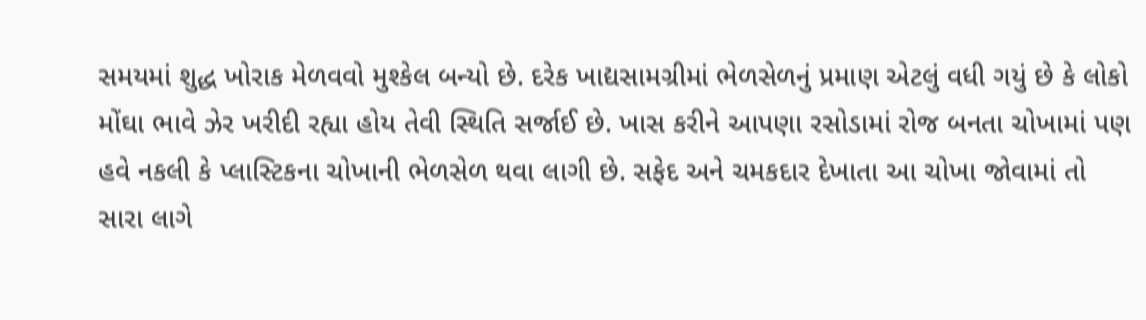સમયમાં શુદ્ધ ખોરાક મેળવવો મુશ્કેલ બન્યો છે. દરેક ખાદ્યસામગ્રીમાં ભેળસેળનું પ્રમાણ એટલું વધી ગયું છે કે લોકો મોંઘા ભાવે ઝેર ખરીદી રહ્યા હોય તેવી સ્થિતિ સર્જાઈ છે. ખાસ કરીને આપણા રસોડામાં રોજ બનતા ચોખામાં પણ હવે નકલી કે પ્લાસ્ટિકના ચોખાની ભેળસેળ થવા લાગી છે. સફેદ અને ચમકદાર દેખાતા આ ચોખા જોવામાં તો સારા લાગે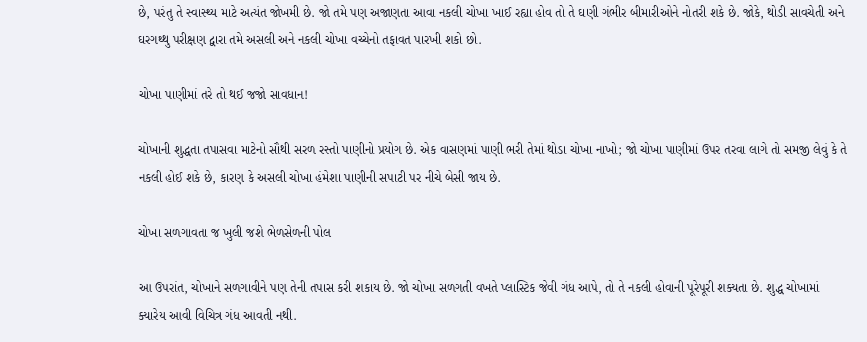છે, પરંતુ તે સ્વાસ્થ્ય માટે અત્યંત જોખમી છે. જો તમે પણ અજાણતા આવા નકલી ચોખા ખાઈ રહ્યા હોવ તો તે ઘણી ગંભીર બીમારીઓને નોતરી શકે છે. જોકે, થોડી સાવચેતી અને ઘરગથ્થુ પરીક્ષણ દ્વારા તમે અસલી અને નકલી ચોખા વચ્ચેનો તફાવત પારખી શકો છો.

ચોખા પાણીમાં તરે તો થઈ જજો સાવધાન!

ચોખાની શુદ્ધતા તપાસવા માટેનો સૌથી સરળ રસ્તો પાણીનો પ્રયોગ છે. એક વાસણમાં પાણી ભરી તેમાં થોડા ચોખા નાખો; જો ચોખા પાણીમાં ઉપર તરવા લાગે તો સમજી લેવું કે તે નકલી હોઈ શકે છે, કારણ કે અસલી ચોખા હંમેશા પાણીની સપાટી પર નીચે બેસી જાય છે.

ચોખા સળગાવતા જ ખુલી જશે ભેળસેળની પોલ

આ ઉપરાંત, ચોખાને સળગાવીને પણ તેની તપાસ કરી શકાય છે. જો ચોખા સળગતી વખતે પ્લાસ્ટિક જેવી ગંધ આપે, તો તે નકલી હોવાની પૂરેપૂરી શક્યતા છે. શુદ્ધ ચોખામાં ક્યારેય આવી વિચિત્ર ગંધ આવતી નથી.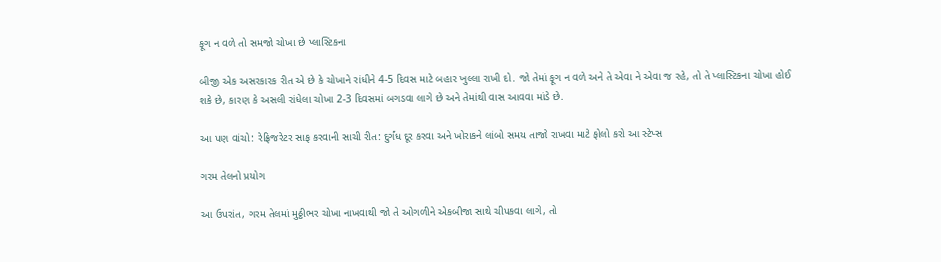ફૂગ ન વળે તો સમજો ચોખા છે પ્લાસ્ટિકના

બીજી એક અસરકારક રીત એ છે કે ચોખાને રાંધીને 4-5 દિવસ માટે બહાર ખુલ્લા રાખી દો. જો તેમાં ફૂગ ન વળે અને તે એવા ને એવા જ રહે, તો તે પ્લાસ્ટિકના ચોખા હોઈ શકે છે, કારણ કે અસલી રાંધેલા ચોખા 2-3 દિવસમાં બગડવા લાગે છે અને તેમાંથી વાસ આવવા માંડે છે.

આ પણ વાંચો: રેફ્રિજરેટર સાફ કરવાની સાચી રીત: દુર્ગંધ દૂર કરવા અને ખોરાકને લાંબો સમય તાજો રાખવા માટે ફોલો કરો આ સ્ટેપ્સ

ગરમ તેલનો પ્રયોગ

આ ઉપરાંત, ગરમ તેલમાં મુઠ્ઠીભર ચોખા નાખવાથી જો તે ઓગળીને એકબીજા સાથે ચીપકવા લાગે, તો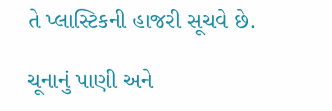તે પ્લાસ્ટિકની હાજરી સૂચવે છે.

ચૂનાનું પાણી અને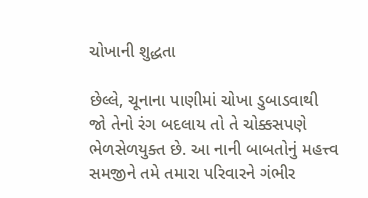ચોખાની શુદ્ધતા

છેલ્લે, ચૂનાના પાણીમાં ચોખા ડુબાડવાથી જો તેનો રંગ બદલાય તો તે ચોક્કસપણે ભેળસેળયુક્ત છે. આ નાની બાબતોનું મહત્ત્વ સમજીને તમે તમારા પરિવારને ગંભીર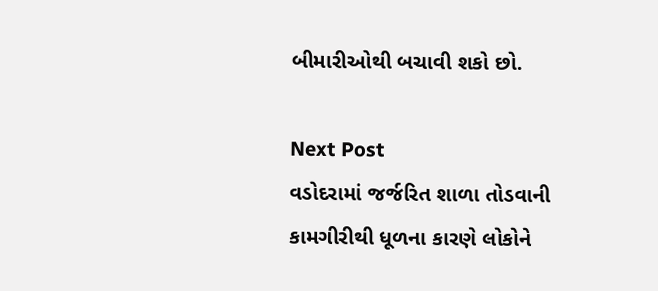બીમારીઓથી બચાવી શકો છો.

Next Post
વડોદરામાં જર્જરિત શાળા તોડવાની કામગીરીથી ધૂળના કારણે લોકોને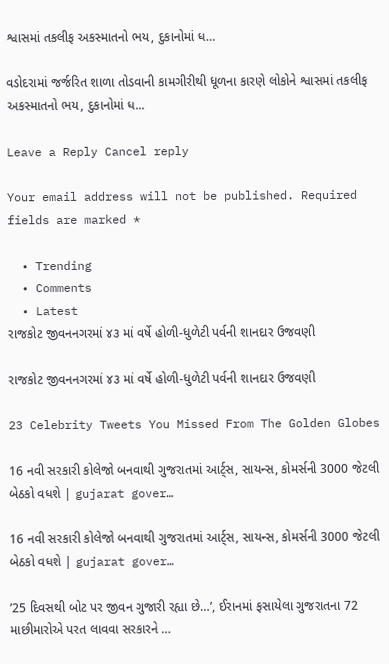શ્વાસમાં તકલીફ અકસ્માતનો ભય, દુકાનોમાં ધ…

વડોદરામાં જર્જરિત શાળા તોડવાની કામગીરીથી ધૂળના કારણે લોકોને શ્વાસમાં તકલીફ અકસ્માતનો ભય, દુકાનોમાં ધ...

Leave a Reply Cancel reply

Your email address will not be published. Required fields are marked *

  • Trending
  • Comments
  • Latest
રાજકોટ જીવનનગરમાં ૪૩ માં વર્ષે હોળી-ધુળેટી પર્વની શાનદાર ઉજવણી

રાજકોટ જીવનનગરમાં ૪૩ માં વર્ષે હોળી-ધુળેટી પર્વની શાનદાર ઉજવણી

23 Celebrity Tweets You Missed From The Golden Globes

16 નવી સરકારી કોલેજો બનવાથી ગુજરાતમાં આર્ટ્સ, સાયન્સ, કોમર્સની 3000 જેટલી બેઠકો વધશે | gujarat gover…

16 નવી સરકારી કોલેજો બનવાથી ગુજરાતમાં આર્ટ્સ, સાયન્સ, કોમર્સની 3000 જેટલી બેઠકો વધશે | gujarat gover…

’25 દિવસથી બોટ પર જીવન ગુજારી રહ્યા છે…’, ઈરાનમાં ફસાયેલા ગુજરાતના 72 માછીમારોએ પરત લાવવા સરકારને …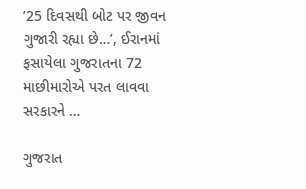’25 દિવસથી બોટ પર જીવન ગુજારી રહ્યા છે…’, ઈરાનમાં ફસાયેલા ગુજરાતના 72 માછીમારોએ પરત લાવવા સરકારને …

ગુજરાત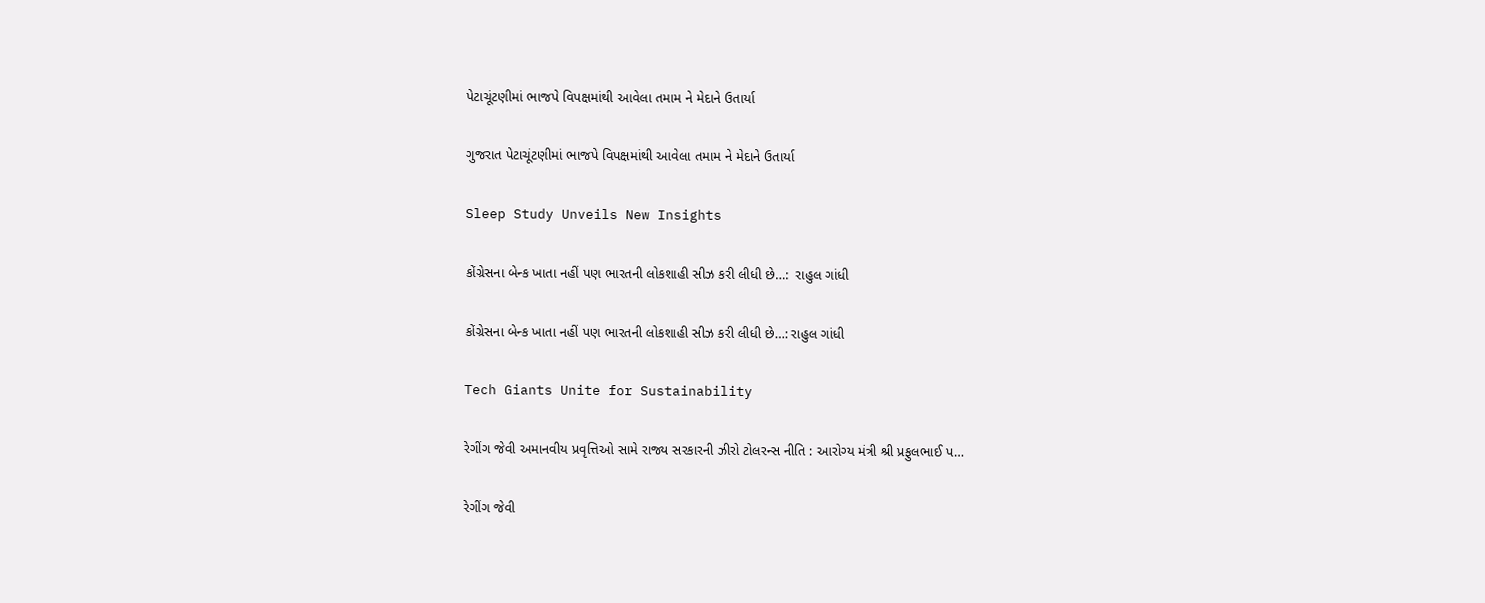પેટાચૂંટણીમાં ભાજપે વિપક્ષમાંથી આવેલા તમામ ને મેદાને ઉતાર્યા

ગુજરાત પેટાચૂંટણીમાં ભાજપે વિપક્ષમાંથી આવેલા તમામ ને મેદાને ઉતાર્યા

Sleep Study Unveils New Insights

કોંગ્રેસના બેન્ક ખાતા નહીં પણ ભારતની લોકશાહી સીઝ કરી લીધી છે…:  રાહુલ ગાંધી

કોંગ્રેસના બેન્ક ખાતા નહીં પણ ભારતની લોકશાહી સીઝ કરી લીધી છે…: રાહુલ ગાંધી

Tech Giants Unite for Sustainability

રેગીંગ જેવી અમાનવીય પ્રવૃત્તિઓ સામે રાજ્ય સરકારની ઝીરો ટોલરન્સ નીતિ : આરોગ્ય મંત્રી શ્રી પ્રફુલભાઈ પ…

રેગીંગ જેવી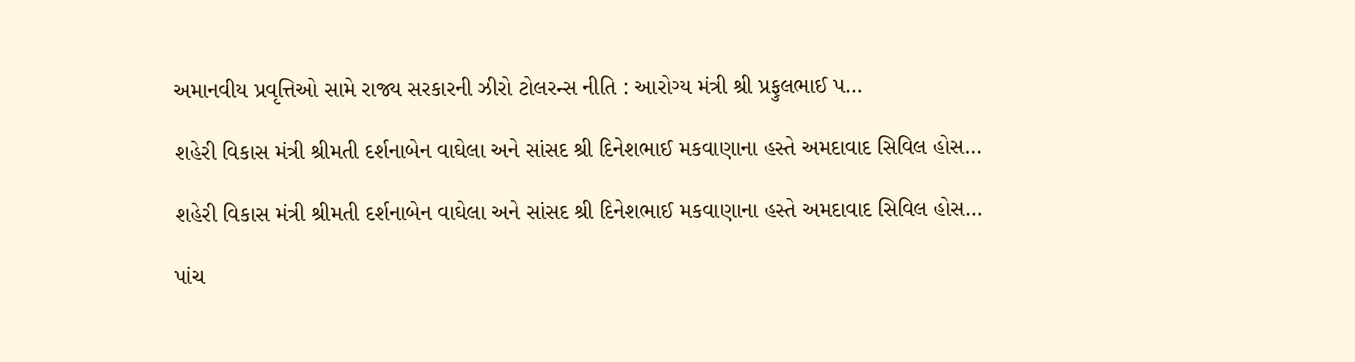અમાનવીય પ્રવૃત્તિઓ સામે રાજ્ય સરકારની ઝીરો ટોલરન્સ નીતિ : આરોગ્ય મંત્રી શ્રી પ્રફુલભાઈ પ…

શહેરી વિકાસ મંત્રી શ્રીમતી દર્શનાબેન વાઘેલા અને સાંસદ શ્રી દિનેશભાઈ મકવાણાના હસ્તે અમદાવાદ સિવિલ હોસ…

શહેરી વિકાસ મંત્રી શ્રીમતી દર્શનાબેન વાઘેલા અને સાંસદ શ્રી દિનેશભાઈ મકવાણાના હસ્તે અમદાવાદ સિવિલ હોસ…

પાંચ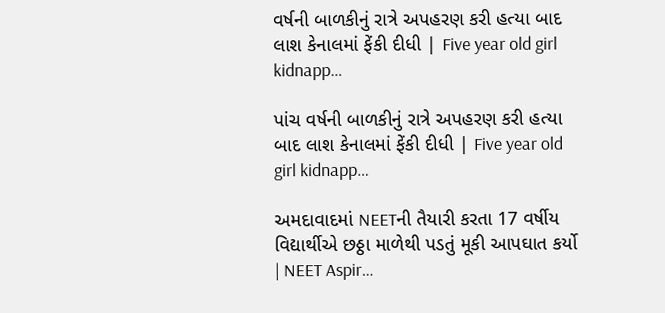વર્ષની બાળકીનું રાત્રે અપહરણ કરી હત્યા બાદ લાશ કેનાલમાં ફેંકી દીધી | Five year old girl kidnapp…

પાંચ વર્ષની બાળકીનું રાત્રે અપહરણ કરી હત્યા બાદ લાશ કેનાલમાં ફેંકી દીધી | Five year old girl kidnapp…

અમદાવાદમાં NEETની તૈયારી કરતા 17 વર્ષીય વિદ્યાર્થીએ છઠ્ઠા માળેથી પડતું મૂકી આપઘાત કર્યો | NEET Aspir…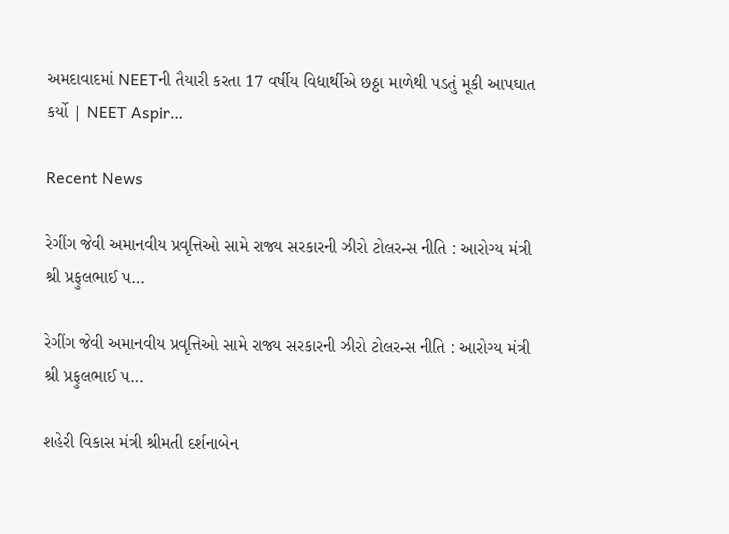અમદાવાદમાં NEETની તૈયારી કરતા 17 વર્ષીય વિદ્યાર્થીએ છઠ્ઠા માળેથી પડતું મૂકી આપઘાત કર્યો | NEET Aspir…

Recent News

રેગીંગ જેવી અમાનવીય પ્રવૃત્તિઓ સામે રાજ્ય સરકારની ઝીરો ટોલરન્સ નીતિ : આરોગ્ય મંત્રી શ્રી પ્રફુલભાઈ પ…

રેગીંગ જેવી અમાનવીય પ્રવૃત્તિઓ સામે રાજ્ય સરકારની ઝીરો ટોલરન્સ નીતિ : આરોગ્ય મંત્રી શ્રી પ્રફુલભાઈ પ…

શહેરી વિકાસ મંત્રી શ્રીમતી દર્શનાબેન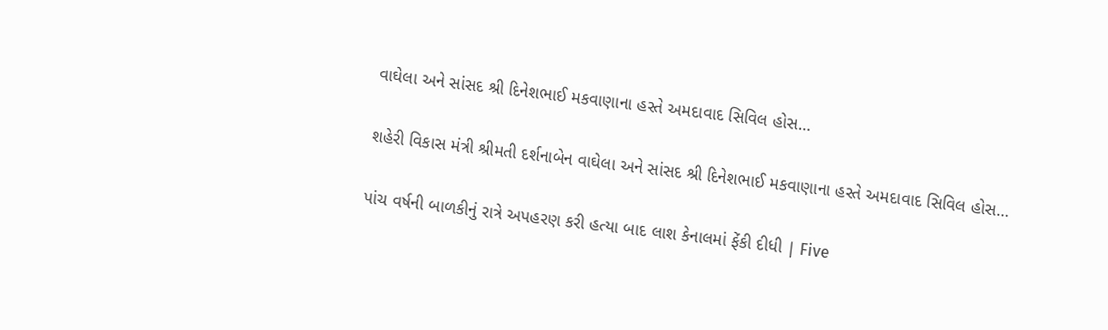વાઘેલા અને સાંસદ શ્રી દિનેશભાઈ મકવાણાના હસ્તે અમદાવાદ સિવિલ હોસ…

શહેરી વિકાસ મંત્રી શ્રીમતી દર્શનાબેન વાઘેલા અને સાંસદ શ્રી દિનેશભાઈ મકવાણાના હસ્તે અમદાવાદ સિવિલ હોસ…

પાંચ વર્ષની બાળકીનું રાત્રે અપહરણ કરી હત્યા બાદ લાશ કેનાલમાં ફેંકી દીધી | Five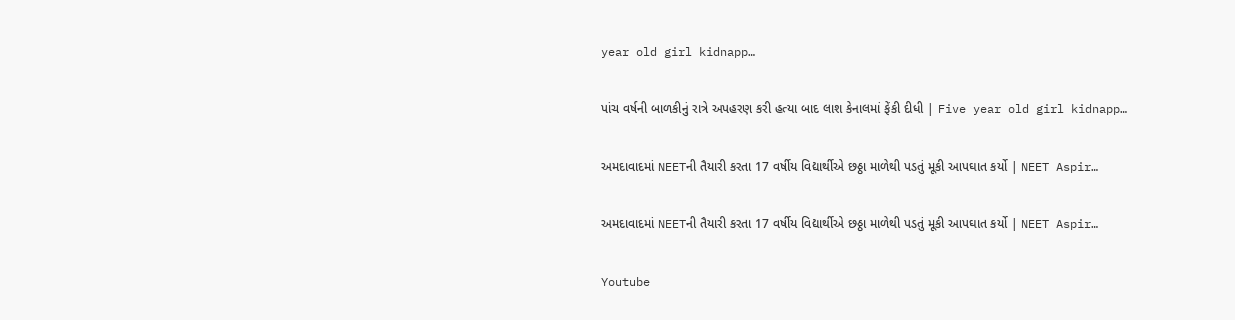year old girl kidnapp…

પાંચ વર્ષની બાળકીનું રાત્રે અપહરણ કરી હત્યા બાદ લાશ કેનાલમાં ફેંકી દીધી | Five year old girl kidnapp…

અમદાવાદમાં NEETની તૈયારી કરતા 17 વર્ષીય વિદ્યાર્થીએ છઠ્ઠા માળેથી પડતું મૂકી આપઘાત કર્યો | NEET Aspir…

અમદાવાદમાં NEETની તૈયારી કરતા 17 વર્ષીય વિદ્યાર્થીએ છઠ્ઠા માળેથી પડતું મૂકી આપઘાત કર્યો | NEET Aspir…

Youtube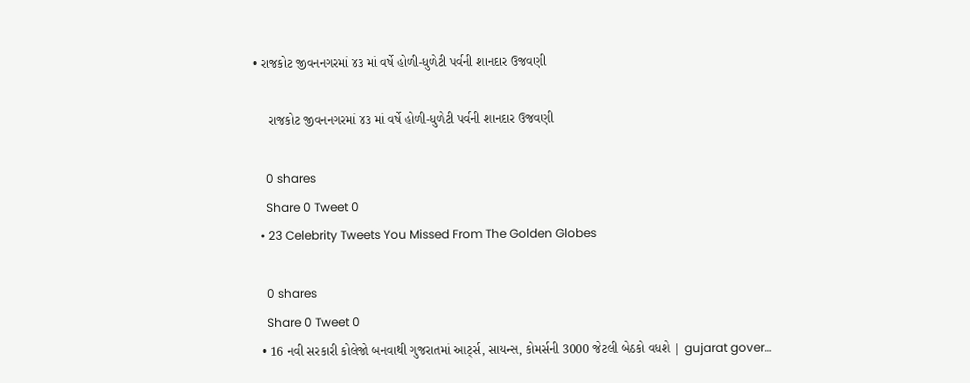• રાજકોટ જીવનનગરમાં ૪૩ માં વર્ષે હોળી-ધુળેટી પર્વની શાનદાર ઉજવણી

    રાજકોટ જીવનનગરમાં ૪૩ માં વર્ષે હોળી-ધુળેટી પર્વની શાનદાર ઉજવણી

    0 shares
    Share 0 Tweet 0
  • 23 Celebrity Tweets You Missed From The Golden Globes

    0 shares
    Share 0 Tweet 0
  • 16 નવી સરકારી કોલેજો બનવાથી ગુજરાતમાં આર્ટ્સ, સાયન્સ, કોમર્સની 3000 જેટલી બેઠકો વધશે | gujarat gover…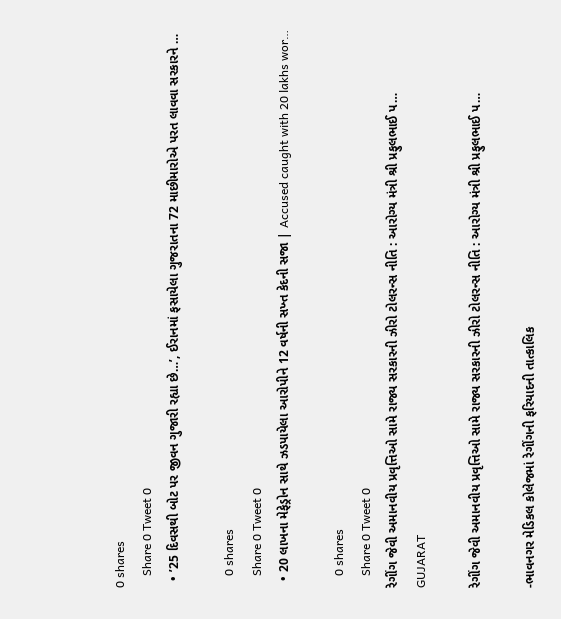0 shares
    Share 0 Tweet 0
  • ’25 દિવસથી બોટ પર જીવન ગુજારી રહ્યા છે…’, ઈરાનમાં ફસાયેલા ગુજરાતના 72 માછીમારોએ પરત લાવવા સરકારને …

    0 shares
    Share 0 Tweet 0
  • 20 લાખના મેફેડ્રોન સાથે ઝડપાયેલા આરોપીને 12 વર્ષની સખ્ત કેદની સજા | Accused caught with 20 lakhs wor…

    0 shares
    Share 0 Tweet 0
રેગીંગ જેવી અમાનવીય પ્રવૃત્તિઓ સામે રાજ્ય સરકારની ઝીરો ટોલરન્સ નીતિ : આરોગ્ય મંત્રી શ્રી પ્રફુલભાઈ પ…
GUJARAT

રેગીંગ જેવી અમાનવીય પ્રવૃત્તિઓ સામે રાજ્ય સરકારની ઝીરો ટોલરન્સ નીતિ : આરોગ્ય મંત્રી શ્રી પ્રફુલભાઈ પ…

-ભાવનગર મેડિકલ કોલેજમાં રેગીંગની ફરિયાદની તાત્કાલિક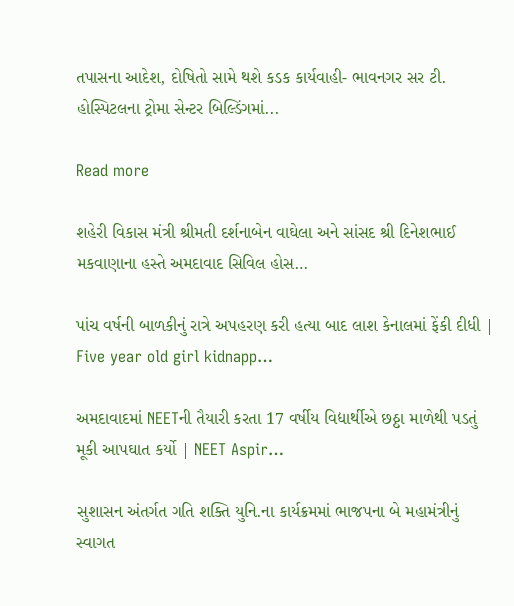તપાસના આદેશ, દોષિતો સામે થશે કડક કાર્યવાહી- ભાવનગર સર ટી. હોસ્પિટલના ટ્રોમા સેન્ટર બિલ્ડિંગમાં...

Read more

શહેરી વિકાસ મંત્રી શ્રીમતી દર્શનાબેન વાઘેલા અને સાંસદ શ્રી દિનેશભાઈ મકવાણાના હસ્તે અમદાવાદ સિવિલ હોસ…

પાંચ વર્ષની બાળકીનું રાત્રે અપહરણ કરી હત્યા બાદ લાશ કેનાલમાં ફેંકી દીધી | Five year old girl kidnapp…

અમદાવાદમાં NEETની તૈયારી કરતા 17 વર્ષીય વિદ્યાર્થીએ છઠ્ઠા માળેથી પડતું મૂકી આપઘાત કર્યો | NEET Aspir…

સુશાસન અંતર્ગત ગતિ શક્તિ યુનિ.ના કાર્યક્રમમાં ભાજપના બે મહામંત્રીનું સ્વાગત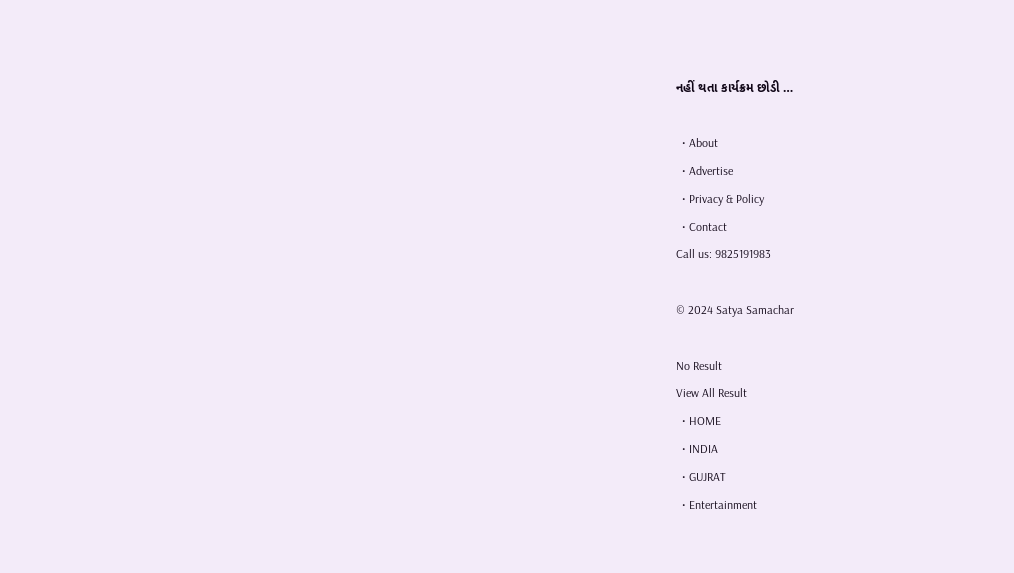નહીં થતા કાર્યક્રમ છોડી …

  • About
  • Advertise
  • Privacy & Policy
  • Contact
Call us: 9825191983

© 2024 Satya Samachar

No Result
View All Result
  • HOME
  • INDIA
  • GUJRAT
  • Entertainment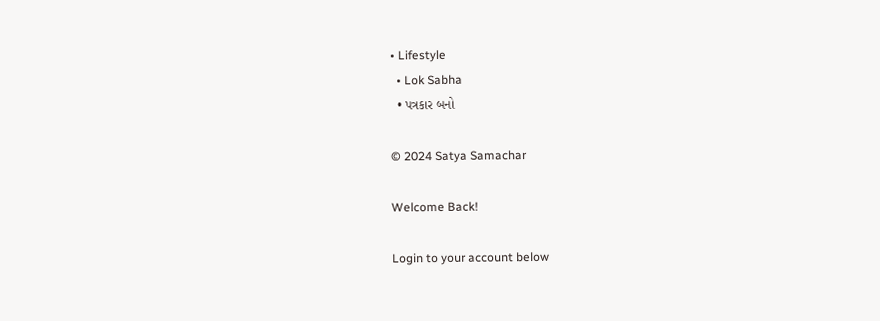• Lifestyle
  • Lok Sabha
  • પત્રકાર બનો

© 2024 Satya Samachar

Welcome Back!

Login to your account below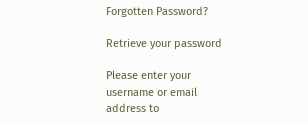Forgotten Password?

Retrieve your password

Please enter your username or email address to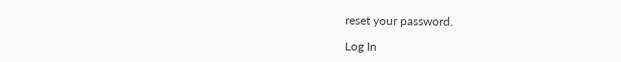reset your password.

Log In